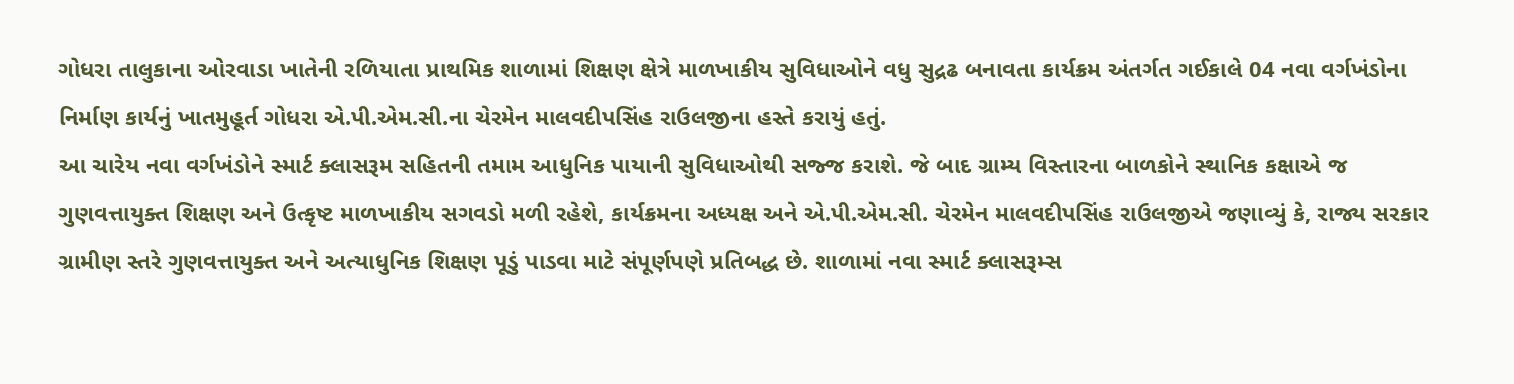ગોધરા તાલુકાના ઓરવાડા ખાતેની રળિયાતા પ્રાથમિક શાળામાં શિક્ષણ ક્ષેત્રે માળખાકીય સુવિધાઓને વધુ સુદ્રઢ બનાવતા કાર્યક્રમ અંતર્ગત ગઈકાલે 04 નવા વર્ગખંડોના નિર્માણ કાર્યનું ખાતમુહૂર્ત ગોધરા એ.પી.એમ.સી.ના ચેરમેન માલવદીપસિંહ રાઉલજીના હસ્તે કરાયું હતું.
આ ચારેય નવા વર્ગખંડોને સ્માર્ટ ક્લાસરૂમ સહિતની તમામ આધુનિક પાયાની સુવિધાઓથી સજ્જ કરાશે. જે બાદ ગ્રામ્ય વિસ્તારના બાળકોને સ્થાનિક કક્ષાએ જ ગુણવત્તાયુક્ત શિક્ષણ અને ઉત્કૃષ્ટ માળખાકીય સગવડો મળી રહેશે, કાર્યક્રમના અધ્યક્ષ અને એ.પી.એમ.સી. ચેરમેન માલવદીપસિંહ રાઉલજીએ જણાવ્યું કે, રાજ્ય સરકાર ગ્રામીણ સ્તરે ગુણવત્તાયુક્ત અને અત્યાધુનિક શિક્ષણ પૂડું પાડવા માટે સંપૂર્ણપણે પ્રતિબદ્ધ છે. શાળામાં નવા સ્માર્ટ ક્લાસરૂમ્સ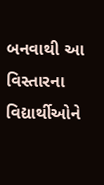બનવાથી આ વિસ્તારના વિદ્યાર્થીઓને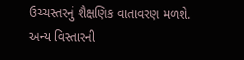ઉચ્ચસ્તરનું શૈક્ષણિક વાતાવરણ મળશે. અન્ય વિસ્તારની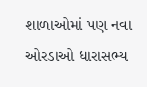શાળાઓમાં પણ નવા ઓરડાઓ ધારાસભ્ય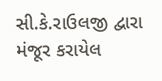સી.કે.રાઉલજી દ્વારા મંજૂર કરાયેલ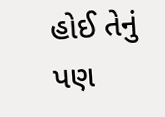હોઈ તેનું પણ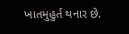ખાતમુહુર્ત થનાર છે.